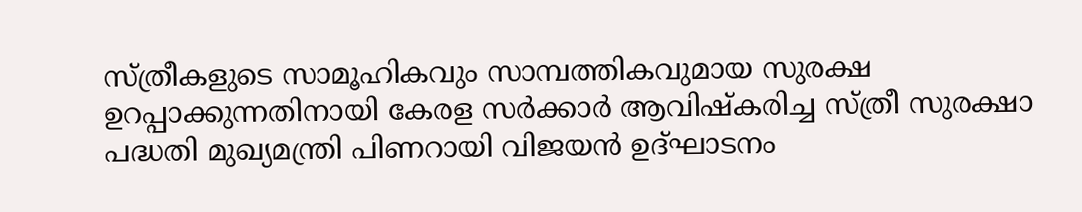സ്ത്രീകളുടെ സാമൂഹികവും സാമ്പത്തികവുമായ സുരക്ഷ ഉറപ്പാക്കുന്നതിനായി കേരള സർക്കാർ ആവിഷ്കരിച്ച സ്ത്രീ സുരക്ഷാ പദ്ധതി മുഖ്യമന്ത്രി പിണറായി വിജയൻ ഉദ്ഘാടനം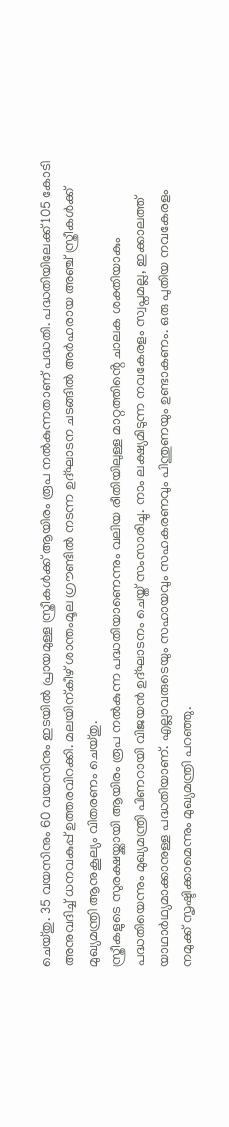ചെയ്തു. 35 വയസിനും 60 വയസിനും ഇടയിൽ പ്രായമുള്ള സ്ത്രീകൾക്ക് ആയിരം രൂപ നൽകുന്നതാണ് പദ്ധതി. പദ്ധതിയിലേക്ക് 105 കോടി അനുവദിച്ച് ധനവകുപ്പ് ഉത്തരവിറക്കി. മലയിന്കീഴ് ശാന്തംമൂല ഗ്രൗണ്ടിൽ നടന്ന ഉദ്ഘാടന ചടങ്ങിൽ അർഹരായ അഞ്ച് സ്ത്രീകൾക്ക് മുഖ്യമന്ത്രി ആനുകൂല്യം വിതരണം ചെയ്തു.
സ്ത്രീകളുടെ സുരക്ഷയ്ക്കായി ആയിരം രൂപ നൽകുന്ന പദ്ധതിയാണെന്നും വലിയ രീതിയിലുള്ള മാറ്റത്തിൻ്റെ ചാലക ശക്തിയാകും പദ്ധതിയെന്നും മുഖ്യമന്ത്രി പിണറായി വിജയൻ ഉദ്ഘാടനം ചെയ്ത് സംസാരിച്ചു. നാം ലക്ഷ്യമിടുന്ന നവകേരളം സ്വപ്നമല്ല, ഇക്കാലത്ത് യാഥാർഥ്യമാക്കാനുള്ള പദ്ധതിയാണ്. എല്ലാവരുടെയും സഹായവും സഹകരണവും പിന്തുണയും ഉണ്ടാകണം. ഒരു പുതിയ നവകേരളം നമുക്ക് സൃഷ്ടിക്കാമെന്നും മുഖ്യമന്ത്രി പറഞ്ഞു.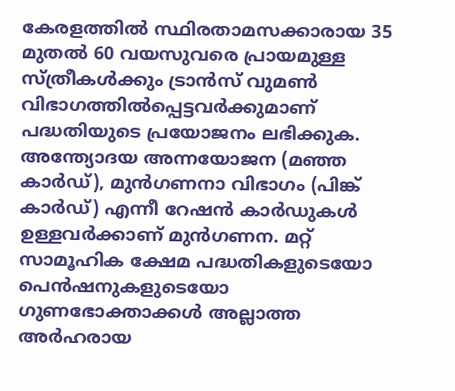കേരളത്തിൽ സ്ഥിരതാമസക്കാരായ 35 മുതൽ 60 വയസുവരെ പ്രായമുള്ള സ്ത്രീകൾക്കും ട്രാൻസ് വുമൺ വിഭാഗത്തിൽപ്പെട്ടവർക്കുമാണ് പദ്ധതിയുടെ പ്രയോജനം ലഭിക്കുക. അന്ത്യോദയ അന്നയോജന (മഞ്ഞ കാർഡ്), മുൻഗണനാ വിഭാഗം (പിങ്ക് കാർഡ്) എന്നീ റേഷൻ കാർഡുകൾ ഉള്ളവർക്കാണ് മുൻഗണന. മറ്റ് സാമൂഹിക ക്ഷേമ പദ്ധതികളുടെയോ പെൻഷനുകളുടെയോ ഗുണഭോക്താക്കൾ അല്ലാത്ത അർഹരായ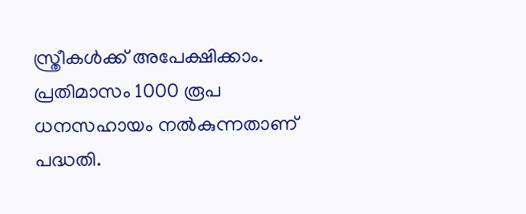സ്ത്രീകൾക്ക് അപേക്ഷിക്കാം. പ്രതിമാസം 1000 രൂപ ധനസഹായം നൽകുന്നതാണ് പദ്ധതി.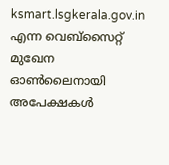ksmart.lsgkerala.gov.in എന്ന വെബ്സൈറ്റ് മുഖേന ഓൺലൈനായി അപേക്ഷകൾ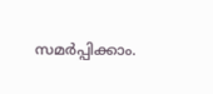സമർപ്പിക്കാം.